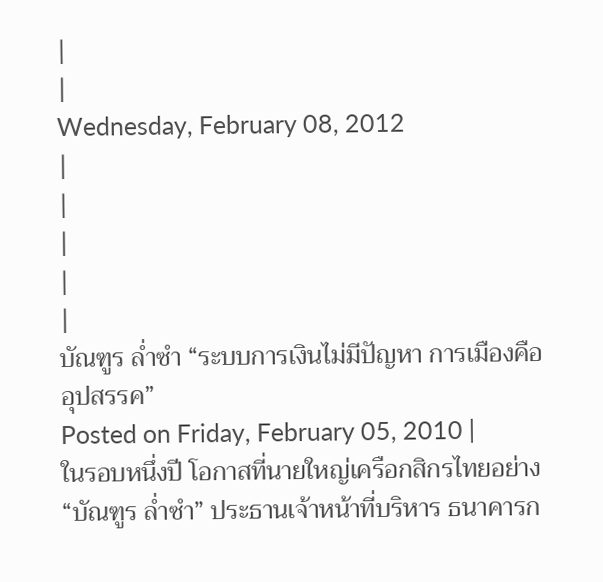|
|
Wednesday, February 08, 2012
|
|
|
|
|
บัณฑูร ล่ำซำ “ระบบการเงินไม่มีปัญหา การเมืองคืออุปสรรค”
Posted on Friday, February 05, 2010 |
ในรอบหนึ่งปี โอกาสที่นายใหญ่เครือกสิกรไทยอย่าง “บัณฑูร ล่ำซำ” ประธานเจ้าหน้าที่บริหาร ธนาคารก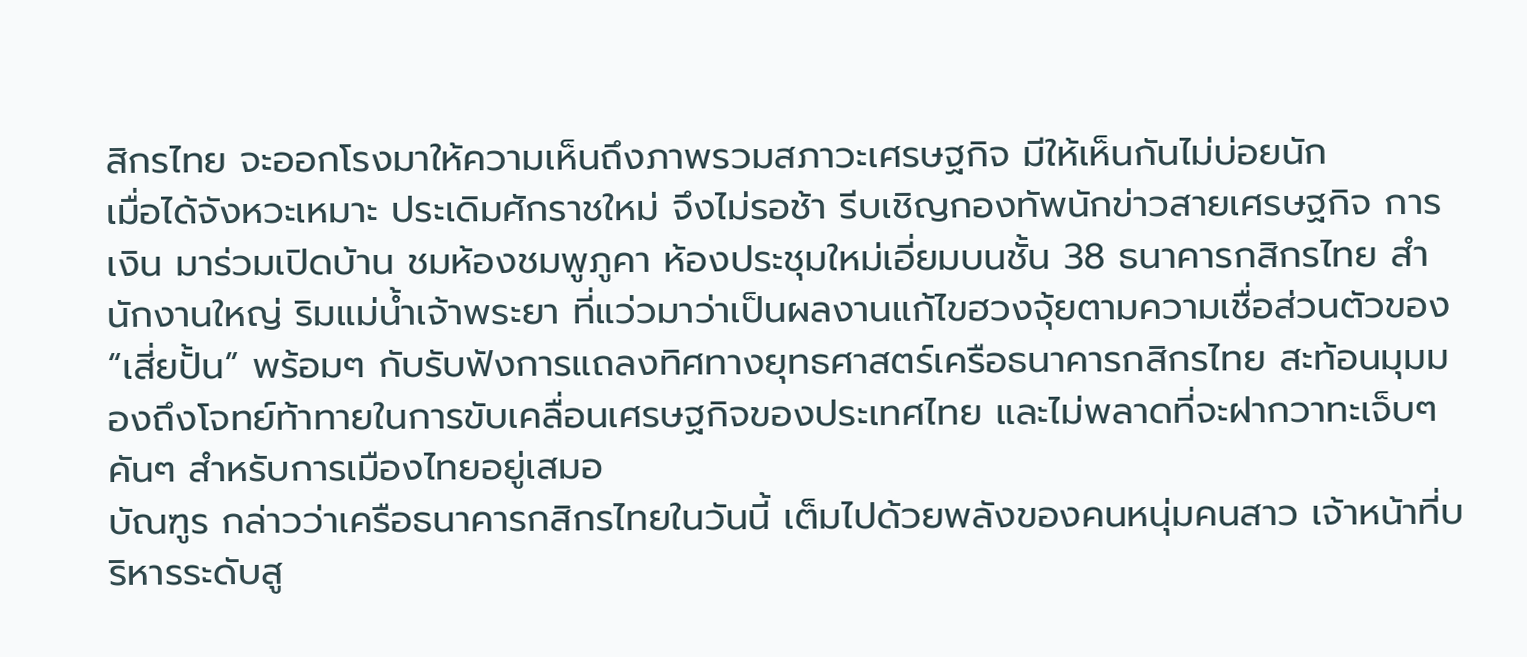สิกรไทย จะออกโรงมาให้ความเห็นถึงภาพรวมสภาวะเศรษฐกิจ มีให้เห็นกันไม่บ่อยนัก
เมื่อได้จังหวะเหมาะ ประเดิมศักราชใหม่ จึงไม่รอช้า รีบเชิญกองทัพนักข่าวสายเศรษฐกิจ การเงิน มาร่วมเปิดบ้าน ชมห้องชมพูภูคา ห้องประชุมใหม่เอี่ยมบนชั้น 38 ธนาคารกสิกรไทย สำนักงานใหญ่ ริมแม่น้ำเจ้าพระยา ที่แว่วมาว่าเป็นผลงานแก้ไขฮวงจุ้ยตามความเชื่อส่วนตัวของ “เสี่ยปั้น” พร้อมๆ กับรับฟังการแถลงทิศทางยุทธศาสตร์เครือธนาคารกสิกรไทย สะท้อนมุมมองถึงโจทย์ท้าทายในการขับเคลื่อนเศรษฐกิจของประเทศไทย และไม่พลาดที่จะฝากวาทะเจ็บๆ คันๆ สำหรับการเมืองไทยอยู่เสมอ
บัณฑูร กล่าวว่าเครือธนาคารกสิกรไทยในวันนี้ เต็มไปด้วยพลังของคนหนุ่มคนสาว เจ้าหน้าที่บริหารระดับสู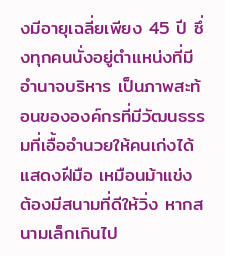งมีอายุเฉลี่ยเพียง 45 ปี ซึ่งทุกคนนั่งอยู่ตำแหน่งที่มีอำนาจบริหาร เป็นภาพสะท้อนขององค์กรที่มีวัฒนธรรมที่เอื้ออำนวยให้คนเก่งได้แสดงฝีมือ เหมือนม้าแข่ง ต้องมีสนามที่ดีให้วิ่ง หากสนามเล็กเกินไป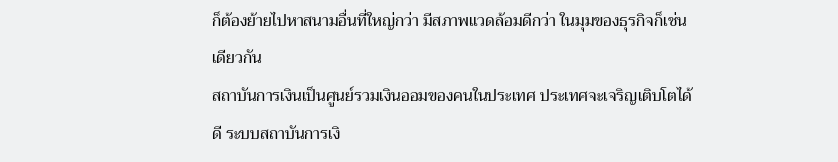ก็ต้องย้ายไปหาสนามอื่นที่ใหญ่กว่า มีสภาพแวดล้อมดีกว่า ในมุมของธุรกิจก็เช่นเดียวกัน
สถาบันการเงินเป็นศูนย์รวมเงินออมของคนในประเทศ ประเทศจะเจริญเติบโตได้ดี ระบบสถาบันการเงิ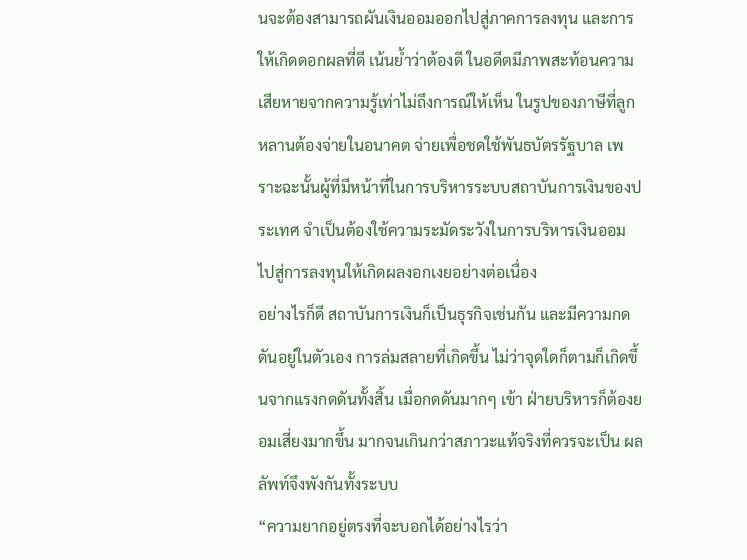นจะต้องสามารถผันเงินออมออกไปสู่ภาคการลงทุน และการให้เกิดดอกผลที่ดี เน้นย้ำว่าต้องดี ในอดีตมีภาพสะท้อนความเสียหายจากความรู้เท่าไม่ถึงการณ์ให้เห็น ในรูปของภาษีที่ลูกหลานต้องจ่ายในอนาคต จ่ายเพื่อชดใช้พันธบัตรรัฐบาล เพราะฉะนั้นผู้ที่มีหน้าที่ในการบริหารระบบสถาบันการเงินของประเทศ จำเป็นต้องใช้ความระมัดระวังในการบริหารเงินออม ไปสู่การลงทุนให้เกิดผลงอกเงยอย่างต่อเนื่อง
อย่างไรก็ดี สถาบันการเงินก็เป็นธุรกิจเช่นกัน และมีความกดดันอยู่ในตัวเอง การล่มสลายที่เกิดขึ้น ไม่ว่าจุดใดก็ตามก็เกิดขึ้นจากแรงกดดันทั้งสิ้น เมื่อกดดันมากๆ เข้า ฝ่ายบริหารก็ต้องยอมเสี่ยงมากขึ้น มากจนเกินกว่าสภาวะแท้จริงที่ควรจะเป็น ผลลัพท์จึงพังกันทั้งระบบ
“ความยากอยู่ตรงที่จะบอกได้อย่างไรว่า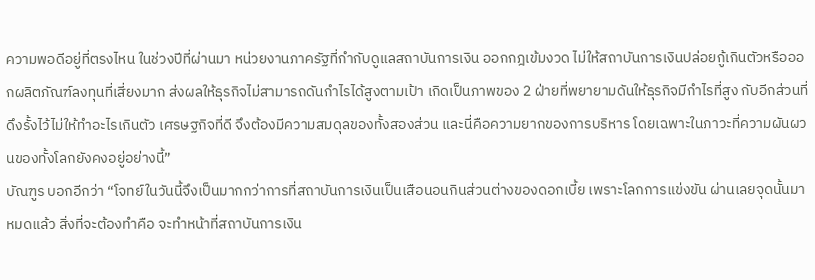ความพอดีอยู่ที่ตรงไหน ในช่วงปีที่ผ่านมา หน่วยงานภาครัฐที่กำกับดูแลสถาบันการเงิน ออกกฎเข้มงวด ไม่ให้สถาบันการเงินปล่อยกู้เกินตัวหรือออกผลิตภัณฑ์ลงทุนที่เสี่ยงมาก ส่งผลให้ธุรกิจไม่สามารถดันกำไรได้สูงตามเป้า เกิดเป็นภาพของ 2 ฝ่ายที่พยายามดันให้ธุรกิจมีกำไรที่สูง กับอีกส่วนที่ดึงรั้งไว้ไม่ให้ทำอะไรเกินตัว เศรษฐกิจที่ดี จึงต้องมีความสมดุลของทั้งสองส่วน และนี่คือความยากของการบริหาร โดยเฉพาะในภาวะที่ความผันผวนของทั้งโลกยังคงอยู่อย่างนี้”
บัณฑูร บอกอีกว่า “โจทย์ในวันนี้จึงเป็นมากกว่าการที่สถาบันการเงินเป็นเสือนอนกินส่วนต่างของดอกเบี้ย เพราะโลกการแข่งขัน ผ่านเลยจุดนั้นมาหมดแล้ว สิ่งที่จะต้องทำคือ จะทำหน้าที่สถาบันการเงิน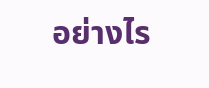อย่างไร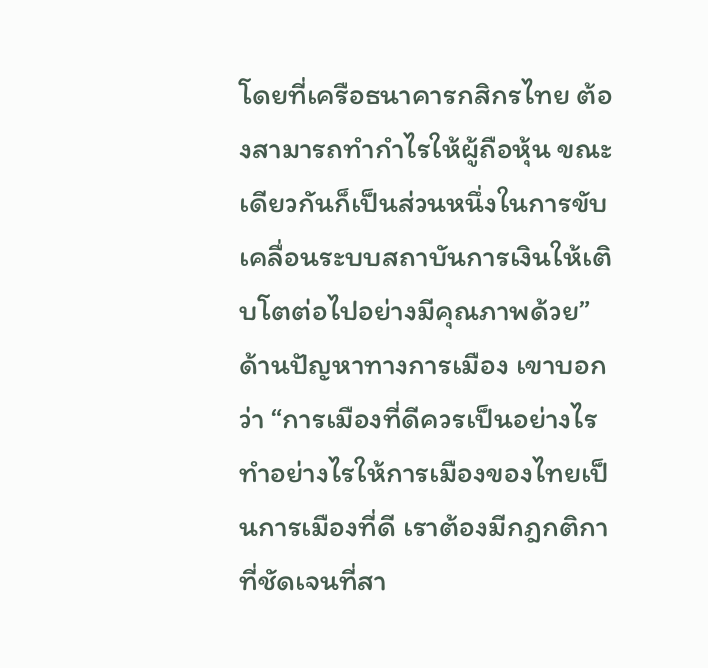โดยที่เครือธนาคารกสิกรไทย ต้องสามารถทำกำไรให้ผู้ถือหุ้น ขณะเดียวกันก็เป็นส่วนหนึ่งในการขับเคลื่อนระบบสถาบันการเงินให้เติบโตต่อไปอย่างมีคุณภาพด้วย”
ด้านปัญหาทางการเมือง เขาบอกว่า “การเมืองที่ดีควรเป็นอย่างไร ทำอย่างไรให้การเมืองของไทยเป็นการเมืองที่ดี เราต้องมีกฎกติกาที่ชัดเจนที่สา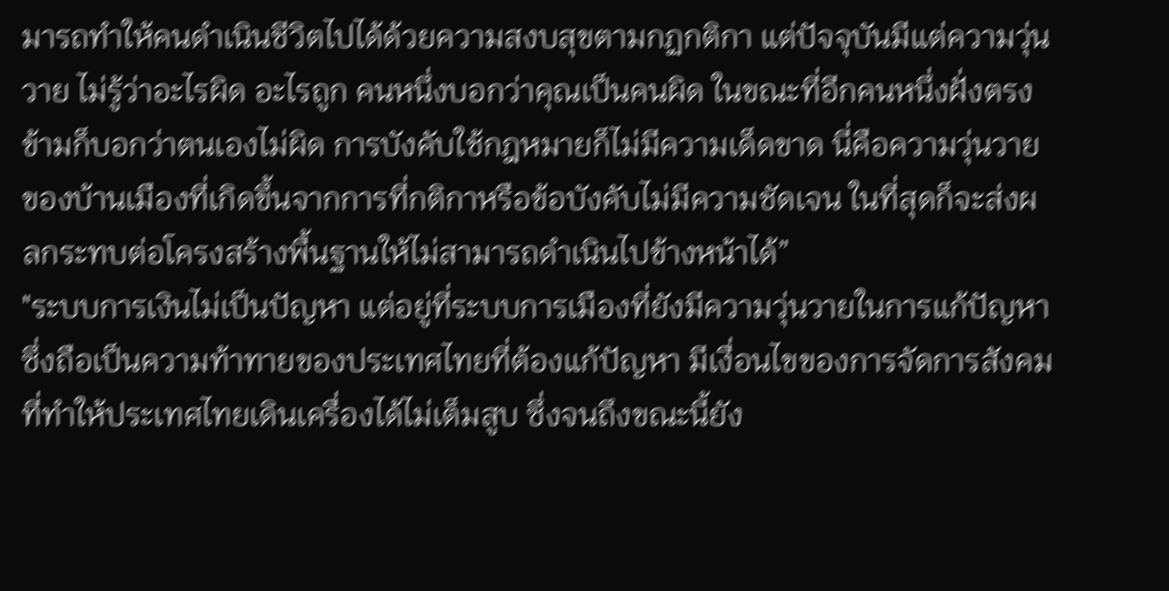มารถทำให้คนดำเนินชีวิตไปได้ด้วยความสงบสุขตามกฏกติกา แต่ปัจจุบันมีแต่ความวุ่นวาย ไม่รู้ว่าอะไรผิด อะไรถูก คนหนึ่งบอกว่าคุณเป็นคนผิด ในขณะที่อีกคนหนึ่งฝั่งตรงข้ามก็บอกว่าตนเองไม่ผิด การบังคับใช้กฎหมายก็ไม่มีความเด็ดขาด นี่คือความวุ่นวายของบ้านเมืองที่เกิดขึ้นจากการที่กติกาหรือข้อบังคับไม่มีความชัดเจน ในที่สุดก็จะส่งผลกระทบต่อโครงสร้างพื้นฐานให้ไม่สามารถดำเนินไปข้างหน้าได้”
"ระบบการเงินไม่เป็นปัญหา แต่อยู่ที่ระบบการเมืองที่ยังมีความวุ่นวายในการแก้ปัญหา ซึ่งถือเป็นความท้าทายของประเทศไทยที่ต้องแก้ปัญหา มีเงื่อนไขของการจัดการสังคมที่ทำให้ประเทศไทยเดินเครื่องได้ไม่เต็มสูบ ซึ่งจนถึงขณะนี้ยัง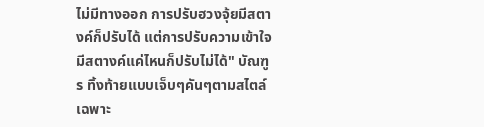ไม่มีทางออก การปรับฮวงจุ้ยมีสตางค์ก็ปรับได้ แต่การปรับความเข้าใจมีสตางค์แค่ไหนก็ปรับไม่ได้" บัณฑูร ทิ้งท้ายแบบเจ็บๆคันๆตามสไตล์เฉพาะ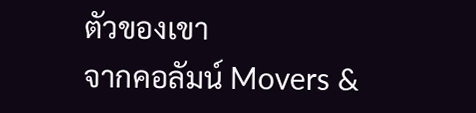ตัวของเขา
จากคอลัมน์ Movers &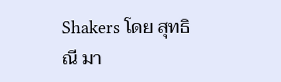Shakers โดย สุทธิณี มา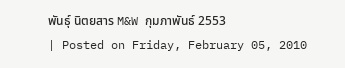พันธุ์ นิตยสาร M&W กุมภาพันธ์ 2553
| Posted on Friday, February 05, 2010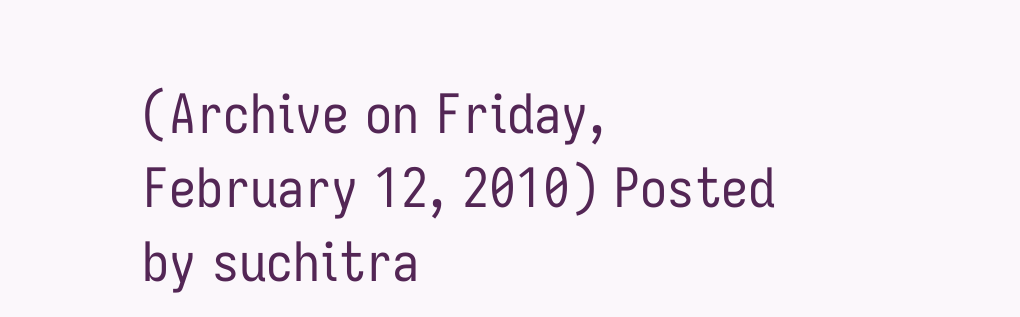(Archive on Friday, February 12, 2010) Posted by suchitra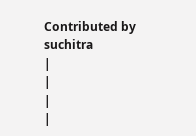Contributed by suchitra
|
|
|
|